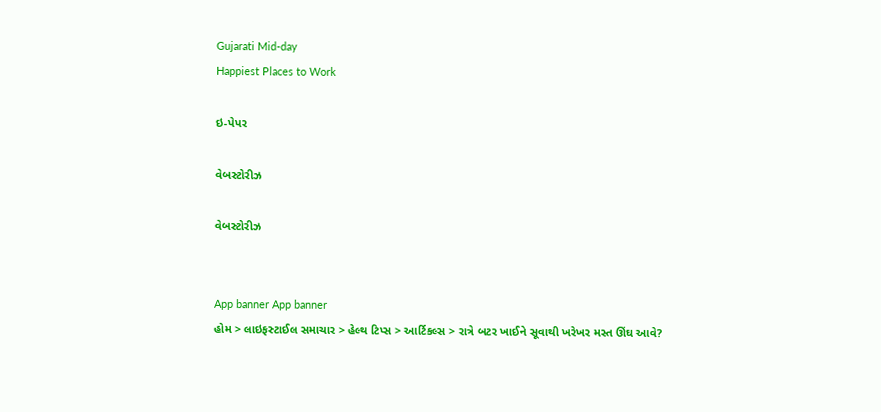Gujarati Mid-day
Happiest Places to Work

ઇ-પેપર

વેબસ્ટોરીઝ

વેબસ્ટોરીઝ


App banner App banner
હોમ > લાઇફસ્ટાઈલ સમાચાર > હેલ્થ ટિપ્સ > આર્ટિકલ્સ > રાત્રે બટર ખાઈને સૂવાથી ખરેખર મસ્ત ઊંઘ આવે?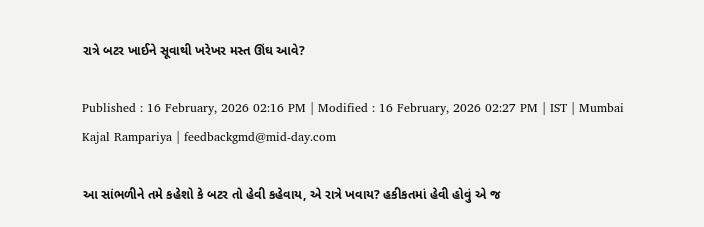રાત્રે બટર ખાઈને સૂવાથી ખરેખર મસ્ત ઊંઘ આવે?

Published : 16 February, 2026 02:16 PM | Modified : 16 February, 2026 02:27 PM | IST | Mumbai
Kajal Rampariya | feedbackgmd@mid-day.com

આ સાંભળીને તમે કહેશો કે બટર તો હેવી કહેવાય, એ રાત્રે ખવાય? હકીકતમાં હેવી હોવું એ જ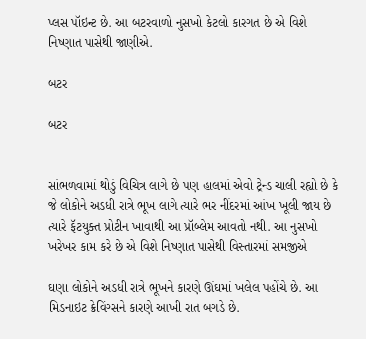પ્લસ પૉઇન્ટ છે. આ બટરવાળો નુસખો કેટલો કારગત છે એ વિશે નિષ્ણાત પાસેથી જાણીએ.

બટર

બટર


સાંભળવામાં થોડું વિચિત્ર લાગે છે પણ હાલમાં એવો ટ્રેન્ડ ચાલી રહ્યો છે કે જે લોકોને અડધી રાત્રે ભૂખ લાગે ત્યારે ભર નીંદરમાં આંખ ખૂલી જાય છે ત્યારે ફૅટયુક્ત પ્રોટીન ખાવાથી આ પ્રૉબ્લેમ આવતો નથી. આ નુસખો ખરેખર કામ કરે છે એ વિશે નિષ્ણાત પાસેથી વિસ્તારમાં સમજીએ

ઘણા લોકોને અડધી રાત્રે ભૂખને કારણે ઊંઘમાં ખલેલ પહોંચે છે. આ મિડનાઇટ ક્રેવિંગ્સને કારણે આખી રાત બગડે છે.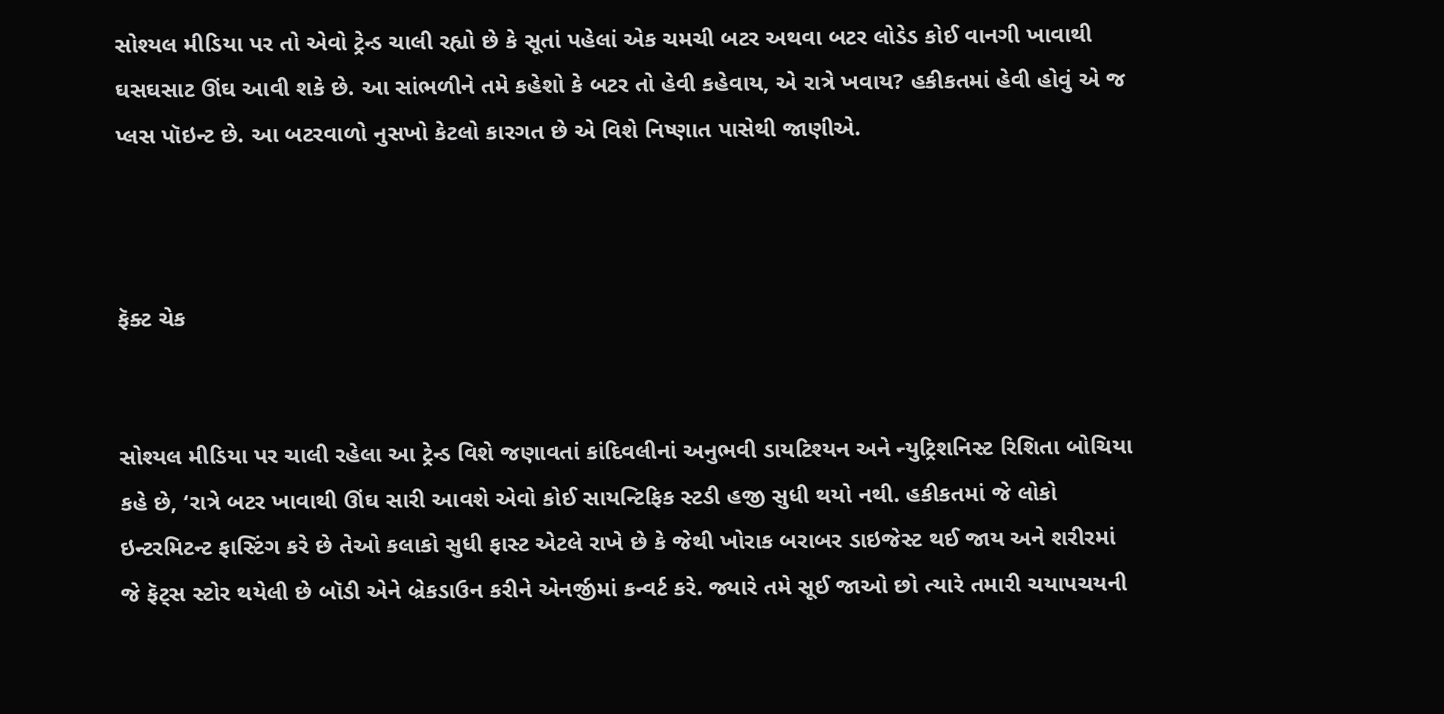સોશ્યલ મીડિયા પર તો એવો ટ્રેન્ડ ચાલી રહ્યો છે કે સૂતાં પહેલાં એક ચમચી બટર અથવા બટર લોડેડ કોઈ વાનગી ખાવાથી ઘસઘસાટ ઊંઘ આવી શકે છે. આ સાંભળીને તમે કહેશો કે બટર તો હેવી કહેવાય, એ રાત્રે ખવાય? હકીકતમાં હેવી હોવું એ જ પ્લસ પૉઇન્ટ છે. આ બટરવાળો નુસખો કેટલો કારગત છે એ વિશે નિષ્ણાત પાસેથી જાણીએ.



ફૅક્ટ ચેક


સોશ્યલ મીડિયા પર ચાલી રહેલા આ ટ્રેન્ડ વિશે જણાવતાં કાંદિવલીનાં અનુભવી ડાયટિશ્યન અને ન્યુટ્રિશનિસ્ટ રિશિતા બોચિયા કહે છે, ‘રાત્રે બટર ખાવાથી ઊંઘ સારી આવશે એવો કોઈ સાયન્ટિફિક સ્ટડી હજી સુધી થયો નથી. હકીકતમાં જે લોકો ઇન્ટરમિટન્ટ ફાસ્ટિંગ કરે છે તેઓ કલાકો સુધી ફાસ્ટ એટલે રાખે છે કે જેથી ખોરાક બરાબર ડાઇજેસ્ટ થઈ જાય અને શરીરમાં જે ફૅટ્સ સ્ટોર થયેલી છે બૉડી એને બ્રેકડાઉન કરીને એનર્જીમાં કન્વર્ટ કરે. જ્યારે તમે સૂઈ જાઓ છો ત્યારે તમારી ચયાપચયની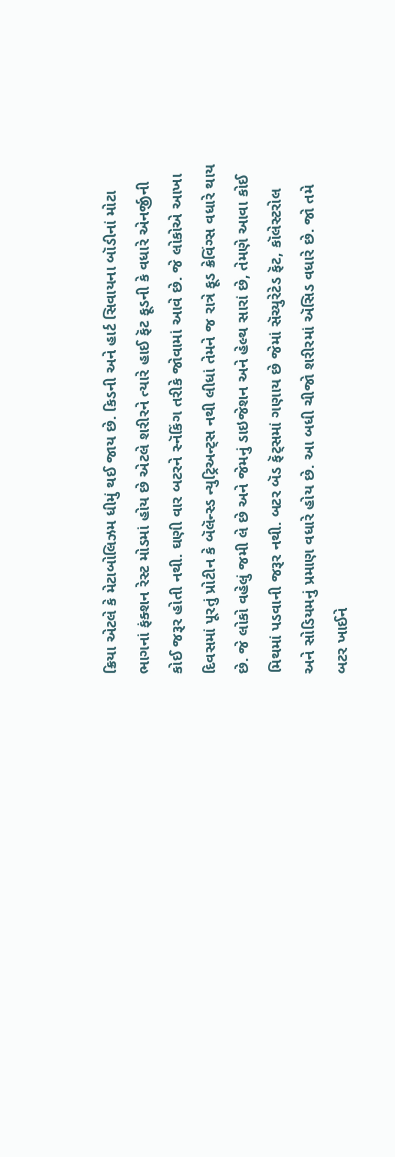ક્રિયા એટલે કે મેટાબોલિઝમ ધીમું થઈ જાય છે. કિડની અને હાર્ટ સિવાયના બૉડીનાં મોટા ભાગનાં ફંક્શન રેસ્ટ મોડમાં હોય છે એટલે શરીરને ત્યારે હાઈ ફૅટ ફૂડની કે વધારે એનર્જીની કોઈ જરૂર હોતી નથી. ઘણી વાર બટરને સ્નૅકિંગ તરીકે જોવામાં આવે છે. જે લોકોએ આખા દિવસમાં પૂરતું પ્રોટીન કે બૅલૅન્સ્ડ ન્યુટ્રિઅન્ટ્સ નથી લીધાં તેમને જ રાત્રે ફૂડ ક્રેવિંગ્સ વધારે થાય છે. જે લોકો વહેલું જમી લે છે અને જેમનું ડાઇજેશન અને હેલ્થ સારાં છે, તેમણે આવા કોઈ મિથમાં પડવાની જરૂર નથી. બટર બૅડ ફૅટ્સમાં ગણાય છે જેમાં સૅચ્યુરેટેડ ફૅટ, કૉલેસ્ટરોલ અને સોડિયમનું પ્રમાણ વધારે હોય છે. આ બધી ચીજો શરીરમાં ઍસિડ વધારે છે. જો તમે બટર ખાઈને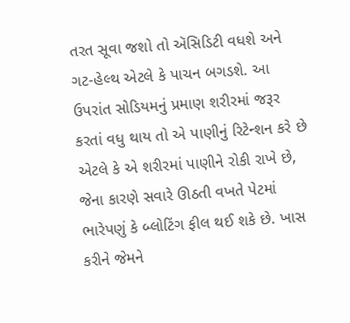તરત સૂવા જશો તો ઍસિડિટી વધશે અને ગટ-હેલ્થ એટલે કે પાચન બગડશે. આ ઉપરાંત સોડિયમનું પ્રમાણ શરીરમાં જરૂર કરતાં વધુ થાય તો એ પાણીનું રિટેન્શન કરે છે એટલે કે એ શરીરમાં પાણીને રોકી રાખે છે, જેના કારણે સવારે ઊઠતી વખતે પેટમાં ભારેપણું કે બ્લોટિંગ ફીલ થઈ શકે છે. ખાસ કરીને જેમને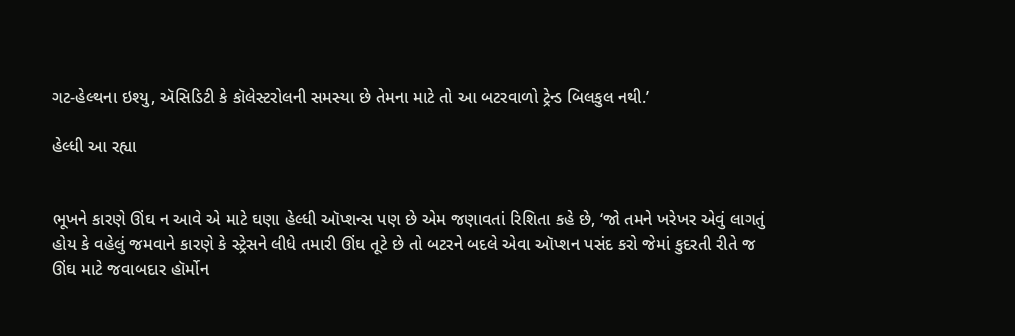ગટ-હેલ્થના ઇશ્યુ, ઍસિડિટી કે કૉલેસ્ટરોલની સમસ્યા છે તેમના માટે તો આ બટરવાળો ટ્રેન્ડ બિલકુલ નથી.’

હેલ્ધી આ રહ્યા


ભૂખને કારણે ઊંઘ ન આવે એ માટે ઘણા હેલ્ધી ઑપ્શન્સ પણ છે એમ જણાવતાં રિશિતા કહે છે, ‘જો તમને ખરેખર એવું લાગતું હોય કે વહેલું જમવાને કારણે કે સ્ટ્રેસને લીધે તમારી ઊંઘ તૂટે છે તો બટરને બદલે એવા ઑપ્શન પસંદ કરો જેમાં કુદરતી રીતે જ ઊંઘ માટે જવાબદાર હૉર્મોન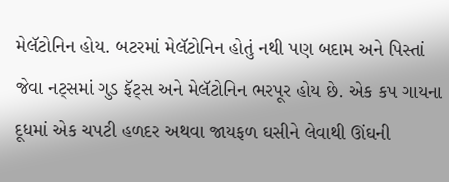મેલૅટોનિન હોય. બટરમાં મેલૅટોનિન હોતું નથી પણ બદામ અને પિસ્તાં જેવા નટ્સમાં ગુડ ફૅટ્સ અને મેલૅટોનિન ભરપૂર હોય છે. એક કપ ગાયના દૂધમાં એક ચપટી હળદર અથવા જાયફળ ઘસીને લેવાથી ઊંઘની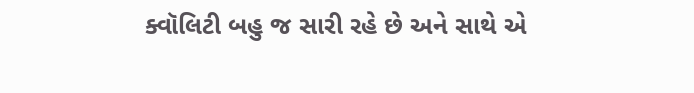ક્વૉલિટી બહુ જ સારી રહે છે અને સાથે એ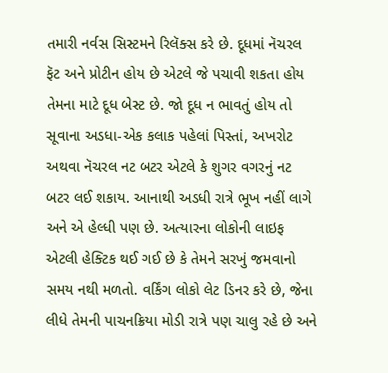તમારી નર્વસ સિસ્ટમને રિલૅક્સ કરે છે. દૂધમાં નૅચરલ ફૅટ અને પ્રોટીન હોય છે એટલે જે પચાવી શકતા હોય તેમના માટે દૂધ બેસ્ટ છે. જો દૂધ ન ભાવતું હોય તો સૂવાના અડધા-એક કલાક પહેલાં પિસ્તાં, અખરોટ અથવા નૅચરલ નટ બટર એટલે કે શુગર વગરનું નટ બટર લઈ શકાય. આનાથી અડધી રાત્રે ભૂખ નહીં લાગે અને એ હેલ્ધી પણ છે. અત્યારના લોકોની લાઇફ એટલી હેક્ટિક થઈ ગઈ છે કે તેમને સરખું જમવાનો સમય નથી મળતો. વર્કિંગ લોકો લેટ ડિનર કરે છે, જેના લીધે તેમની પાચનક્રિયા મોડી રાત્રે પણ ચાલુ રહે છે અને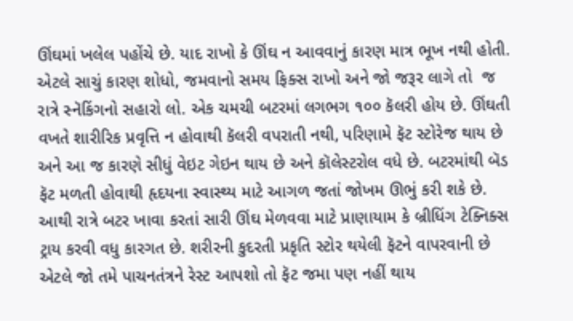ઊંઘમાં ખલેલ પહોંચે છે. યાદ રાખો કે ઊંઘ ન આવવાનું કારણ માત્ર ભૂખ નથી હોતી. એટલે સાચું કારણ શોધો, જમવાનો સમય ફિક્સ રાખો અને જો જરૂર લાગે તો  જ રાત્રે સ્નૅકિંગનો સહારો લો. એક ચમચી બટરમાં લગભગ ૧૦૦ કૅલરી હોય છે. ઊંઘતી વખતે શારીરિક પ્રવૃત્તિ ન હોવાથી કૅલરી વપરાતી નથી, પરિણામે ફૅટ સ્ટોરેજ થાય છે અને આ જ કારણે સીધું વેઇટ ગેઇન થાય છે અને કૉલેસ્ટરોલ વધે છે. બટરમાંથી બૅડ ફૅટ મળતી હોવાથી હૃદયના સ્વાસ્થ્ય માટે આગળ જતાં જોખમ ઊભું કરી શકે છે. આથી રાત્રે બટર ખાવા કરતાં સારી ઊંઘ મેળવવા માટે પ્રાણાયામ કે બ્રીધિંગ ટેક્નિક્સ ટ્રાય કરવી વધુ કારગત છે. શરીરની કુદરતી પ્રકૃતિ સ્ટોર થયેલી ફૅટને વાપરવાની છે એટલે જો તમે પાચનતંત્રને રેસ્ટ આપશો તો ફૅટ જમા પણ નહીં થાય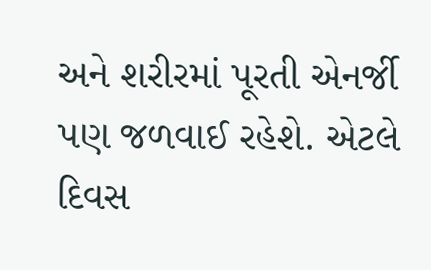અને શરીરમાં પૂરતી એનર્જી પણ જળવાઈ રહેશે. એટલે દિવસ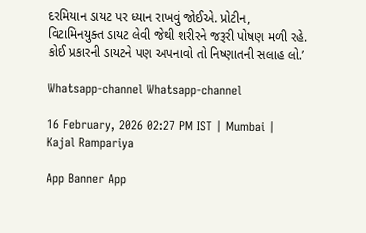દરમિયાન ડાયટ પર ધ્યાન રાખવું જોઈએ. પ્રોટીન, વિટામિનયુક્ત ડાયટ લેવી જેથી શરીરને જરૂરી પોષણ મળી રહે. કોઈ પ્રકારની ડાયટને પણ અપનાવો તો નિષ્ણાતની સલાહ લો.’

Whatsapp-channel Whatsapp-channel

16 February, 2026 02:27 PM IST | Mumbai | Kajal Rampariya

App Banner App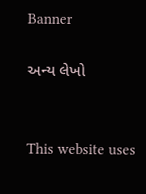Banner

અન્ય લેખો


This website uses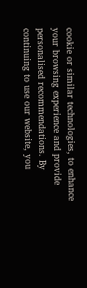cookie or similar technologies, to enhance your browsing experience and provide personalised recommendations. By continuing to use our website, you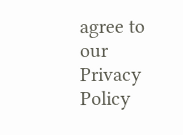agree to our Privacy Policy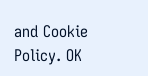and Cookie Policy. OK